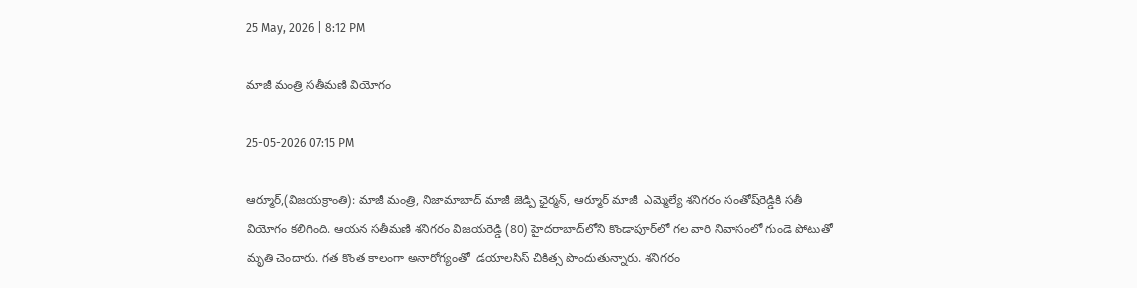25 May, 2026 | 8:12 PM

మాజీ మంత్రి సతీమణి వియోగం

25-05-2026 07:15 PM

ఆర్మూర్‌,(విజయక్రాంతి): మాజీ మంత్రి, నిజామాబాద్ మాజీ జెడ్పి ఛైర్మన్, ఆర్మూర్‌ మాజీ  ఎమ్మెల్యే శనిగరం సంతోష్‌రెడ్డికి సతీ వియోగం కలిగింది. ఆయన సతీమణి శనిగరం విజయరెడ్డి (80) హైదరాబాద్‌లోని కొండాపూర్‌లో గల వారి నివాసంలో గుండె పోటుతో మృతి చెందారు. గత కొంత కాలంగా అనారోగ్యంతో  డయాలసిస్‌ చికిత్స పొందుతున్నారు. శనిగరం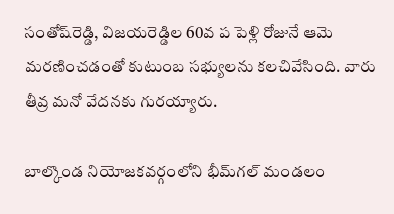సంతోష్‌రెడ్డి, విజయరెడ్డిల 60వ ప పెళ్లి రోజునే ఆమె మరణించడంతో కుటుంబ సభ్యులను కలచివేసింది. వారు తీవ్ర మనో వేదనకు గురయ్యారు.

బాల్కొండ నియోజకవర్గంలోని భీమ్‌గల్‌ మండలం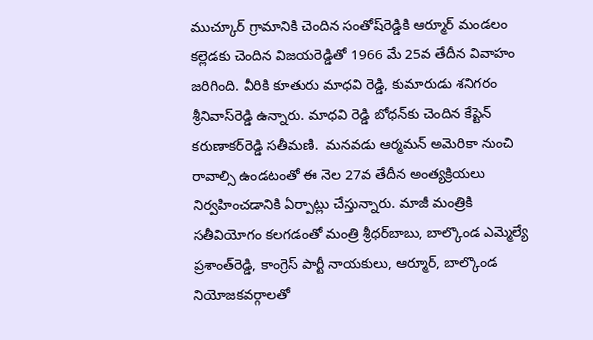ముచ్కూర్‌ గ్రామానికి చెందిన సంతోష్‌రెడ్డికి ఆర్మూర్‌ మండలం కల్లెడకు చెందిన విజయరెడ్డితో 1966 మే 25వ తేదీన వివాహం జరిగింది. వీరికి కూతురు మాధవి రెడ్డి, కుమారుడు శనిగరం శ్రీనివాస్‌రెడ్డి ఉన్నారు. మాధవి రెడ్డి బోధన్‌కు చెందిన కేప్టెన్‌ కరుణాకర్‌రెడ్డి సతీమణి.  మనవడు ఆర్మమన్‌ అమెరికా నుంచి రావాల్సి ఉండటంతో ఈ నెల 27వ తేదీన అంత్యక్రియలు నిర్వహించడానికి ఏర్పాట్లు చేస్తున్నారు. మాజీ మంత్రికి సతీవియోగం కలగడంతో మంత్రి శ్రీధర్‌బాబు, బాల్కొండ ఎమ్మెల్యే ప్రశాంత్‌రెడ్డి, కాంగ్రెస్‌ పార్టీ నాయకులు, ఆర్మూర్, బాల్కొండ నియోజకవర్గాలతో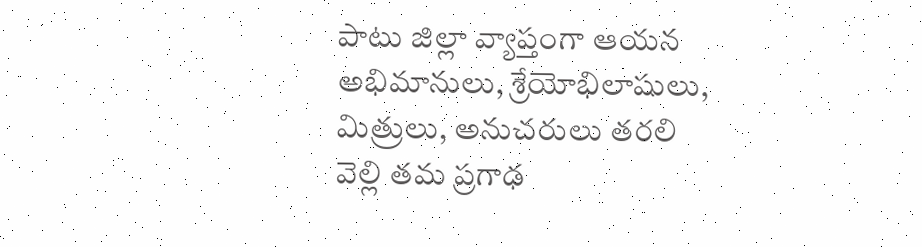పాటు జిల్లా వ్యాప్తంగా ఆయన అభిమానులు, శ్రేయోభిలాషులు, మిత్రులు, అనుచరులు తరలి వెల్లి తమ ప్రగాఢ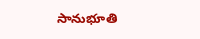సానుభూతి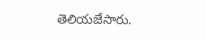తెలియజేసారు.